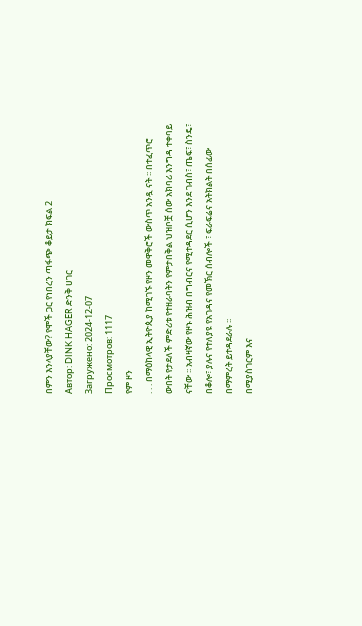በምን እንላያቸው? የሞች ጋር የነበረን ጣፋጭ ቆይታ ክፍል 2
Автор: DINK HAGER ድንቅ ሀገር
Загружено: 2024-12-07
Просмотров: 1117
የም ዞን
. . . በማዕከላዊ ኢትዮጲያ ከሚገኙ የዞን መዋቅሮች ውስጥ አንዷ ናት ፡፡ በተፈጥሮ ውበት የታደለች ምድሪቱ የተዘራባትን የምታበቅል ህዝቦቿ ሰው አክባሪ እንግዳ ተቀባይ ናቸው ፡፡ አብዛኛው የዞኑ ሕዝብ በግብርና የሚተዳደር ሲሆን እንደ ገብስ፣ ጤፍ፣ ስንዴ፣ በቆሎ፣ ያሉና የተለያዩ የአገዳና የመኽር ሰብሎች ፣ ፍራፍሬና አትክልት በሰፊው በማምረት ይተዳደራሉ ፡፡
በሚያስገርም እና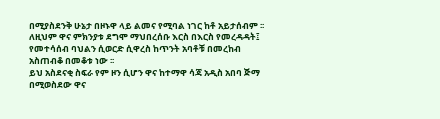በሚያስደንቅ ሁኔታ በዞኑዋ ላይ ልመና የሚባል ነገር ከቶ አይታሰብም ፡፡ ለዚህም ዋና ምክንያቱ ደግሞ ማህበረሰቡ እርስ በእርስ የመረዳዳት፤ የመተሳሰብ ባህልን ሲወርድ ሲዋረስ ከጥንት አባቶቹ በመረከብ አስጠብቆ በመቆቱ ነው ፡፡
ይህ አስደናቂ ስፍራ የም ዞን ሲሆን ዋና ከተማዋ ሳጃ አዲስ አበባ ጅማ በሚወስደው ዋና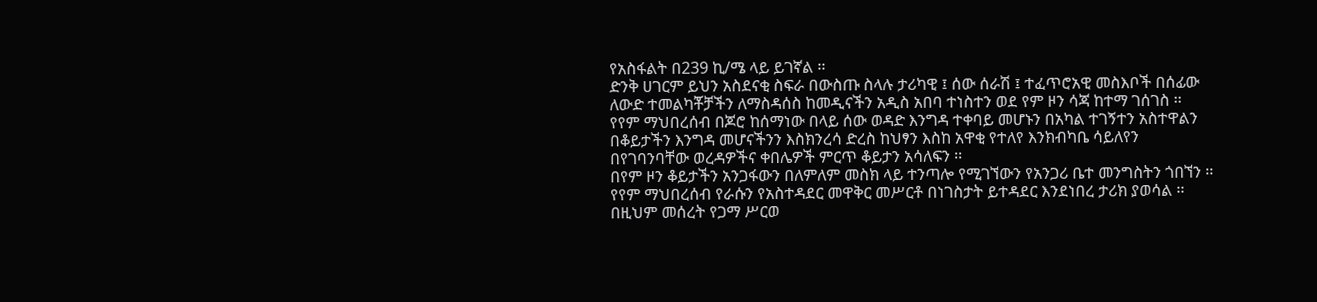የአስፋልት በ239 ኪ/ሜ ላይ ይገኛል ፡፡
ድንቅ ሀገርም ይህን አስደናቂ ስፍራ በውስጡ ስላሉ ታሪካዊ ፤ ሰው ሰራሽ ፤ ተፈጥሮአዊ መስእቦች በሰፊው ለውድ ተመልካቾቻችን ለማስዳሰስ ከመዲናችን አዲስ አበባ ተነስተን ወደ የም ዞን ሳጃ ከተማ ገሰገስ ፡፡
የየም ማህበረሰብ በጆሮ ከሰማነው በላይ ሰው ወዳድ እንግዳ ተቀባይ መሆኑን በአካል ተገኝተን አስተዋልን በቆይታችን እንግዳ መሆናችንን እስክንረሳ ድረስ ከህፃን እስከ አዋቂ የተለየ እንክብካቤ ሳይለየን በየገባንባቸው ወረዳዎችና ቀበሌዎች ምርጥ ቆይታን አሳለፍን ፡፡
በየም ዞን ቆይታችን አንጋፋውን በለምለም መስክ ላይ ተንጣሎ የሚገኘውን የአንጋሪ ቤተ መንግስትን ጎበኘን ፡፡ የየም ማህበረሰብ የራሱን የአስተዳደር መዋቅር መሥርቶ በነገስታት ይተዳደር እንደነበረ ታሪክ ያወሳል ፡፡ በዚህም መሰረት የጋማ ሥርወ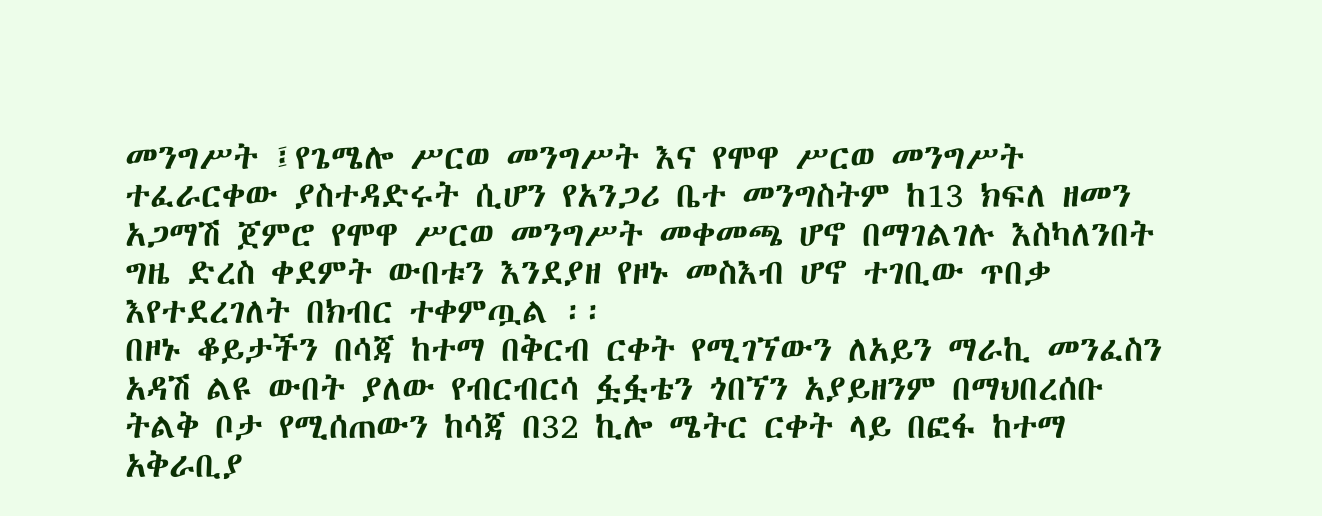መንግሥት ፤የጌሜሎ ሥርወ መንግሥት እና የሞዋ ሥርወ መንግሥት ተፈራርቀው ያስተዳድሩት ሲሆን የአንጋሪ ቤተ መንግስትም ከ13 ክፍለ ዘመን አጋማሽ ጀምሮ የሞዋ ሥርወ መንግሥት መቀመጫ ሆኖ በማገልገሉ እስካለንበት ግዜ ድረስ ቀደምት ውበቱን እንደያዘ የዞኑ መስእብ ሆኖ ተገቢው ጥበቃ እየተደረገለት በክብር ተቀምጧል ፡፡
በዞኑ ቆይታችን በሳጃ ከተማ በቅርብ ርቀት የሚገኘውን ለአይን ማራኪ መንፈስን አዳሽ ልዩ ውበት ያለው የብርብርሳ ፏፏቴን ጎበኘን አያይዘንም በማህበረሰቡ ትልቅ ቦታ የሚሰጠውን ከሳጃ በ32 ኪሎ ሜትር ርቀት ላይ በፎፋ ከተማ አቅራቢያ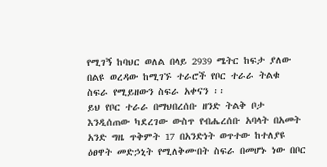የሚገኝ ከባህር ወለል በላይ 2939 ሜትር ከፍታ ያለው በልዩ ወረዳው ከሚገኙ ተራሮች የቦር ተራራ ትልቁ ስፍራ የሚይዘውን ስፍራ አቀናን ፡፡
ይህ የቦር ተራራ በማህበረሰቡ ዘንድ ትልቅ ቦታ እንዲሰጠው ካደረገው ውስጥ የብሔረሰቡ አባላት በአመት አንድ ግዜ ጥቅምት 17 በአንድነት ወጥተው ከተለያዩ ዕፀዋት መድኃኒት የሚለቅሙበት ስፍራ በመሆኑ ነው በቦር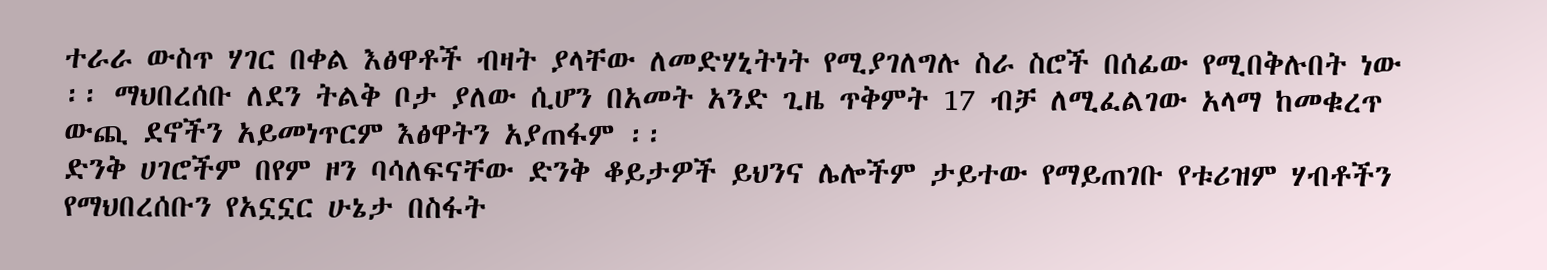ተራራ ውስጥ ሃገር በቀል እፅዋቶች ብዛት ያላቸው ለመድሃኒትነት የሚያገለግሉ ስራ ስሮች በሰፊው የሚበቅሉበት ነው ፡፡ ማህበረሰቡ ለደን ትልቅ ቦታ ያለው ሲሆን በአመት አንድ ጊዜ ጥቅምት 17 ብቻ ለሚፈልገው አላማ ከመቁረጥ ውጪ ደኖችን አይመነጥርም እፅዋትን አያጠፋም ፡፡
ድንቅ ሀገሮችም በየም ዞን ባሳለፍናቸው ድንቅ ቆይታዎች ይህንና ሌሎችም ታይተው የማይጠገቡ የቱሪዝም ሃብቶችን የማህበረሰቡን የአኗኗር ሁኔታ በስፋት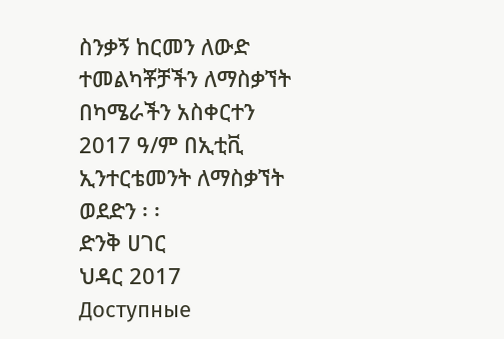ስንቃኝ ከርመን ለውድ ተመልካቾቻችን ለማስቃኘት በካሜራችን አስቀርተን 2017 ዓ/ም በኢቲቪ ኢንተርቴመንት ለማስቃኘት ወደድን ፡ ፡
ድንቅ ሀገር
ህዳር 2017
Доступные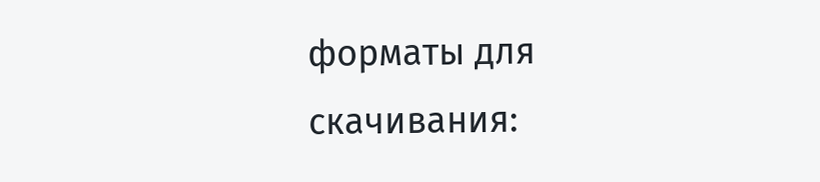форматы для скачивания: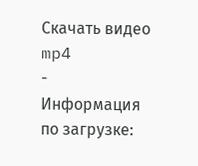Скачать видео mp4
-
Информация по загрузке: